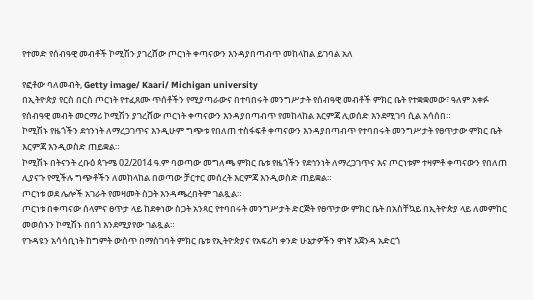የተመድ የሰብዓዊ መብቶች ኮሚሽን ያገረሸው ጦርነት ቀጣናውን እንዳያበጣብጥ መከላከል ይገባል አለ

የፎቶው ባለመብት, Getty image/ Kaari/ Michigan university
በኢትዮጵያ የርስ በርስ ጦርነት የተፈጸሙ ጥሰቶችን የሚያጣራውና በተባበሩት መንግሥታት የሰብዓዊ መብቶች ምክር ቤት የተቋቋመው፣ ዓለም አቀፉ የሰብዓዊ መብት መርማሪ ኮሚሽን ያገረሸው ጦርነት ቀጣናውን እንዳያበጣብጥ የመከላከል እርምጃ ሊወሰድ እንደሚገባ ሲል አሳሰበ።
ኮሚሽኑ የዜጎችን ደኅንነት ለማረጋገጥና እንዲሁም ግጭቱ የበለጠ ተስፋፍቶ ቀጣናውን እንዳያበጣብጥ የተባበሩት መንግሥታት የፀጥታው ምክር ቤት እርምጃ እንዲወስድ ጠይቋል።
ኮሚሽኑ በትናንት ረቡዕ ጳጉሜ 02/2014 ዓ.ም ባወጣው መግለጫ ምክር ቤቱ የዜጎችን የደኅንነት ለማረጋገጥና እና ጦርነቱም ተዛምቶ ቀጣናውን የበለጠ ሊያናጉ የሚችሉ ግጭቶችን ለመከላከል በወጣው ቻርተር መሰረት እርምጃ እንዲወስድ ጠይቋል።
ጦርነቱ ወደ ሌሎች አገራት የመዛመት ስጋት እንዳጫረበትም ገልጿል።
ጦርነቱ በቀጣናው ሰላምና ፀጥታ ላይ ከደቀነው ስጋት አንጻር የተባበሩት መንግሥታት ድርጅት የፀጥታው ምክር ቤት በአስቸኳይ በኢትዮጵያ ላይ ለመምከር መወሰኑን ኮሚሽኑ በበጎ እንደሚያየው ገልጿል።
የጉዳዩን አሳሳቢነት ከግምት ውስጥ በማስገባት ምክር ቤቱ የኢትዮጵያና የአፍሪካ ቀንድ ሁኔታዎችን ዋነኛ አጀንዳ አድርጎ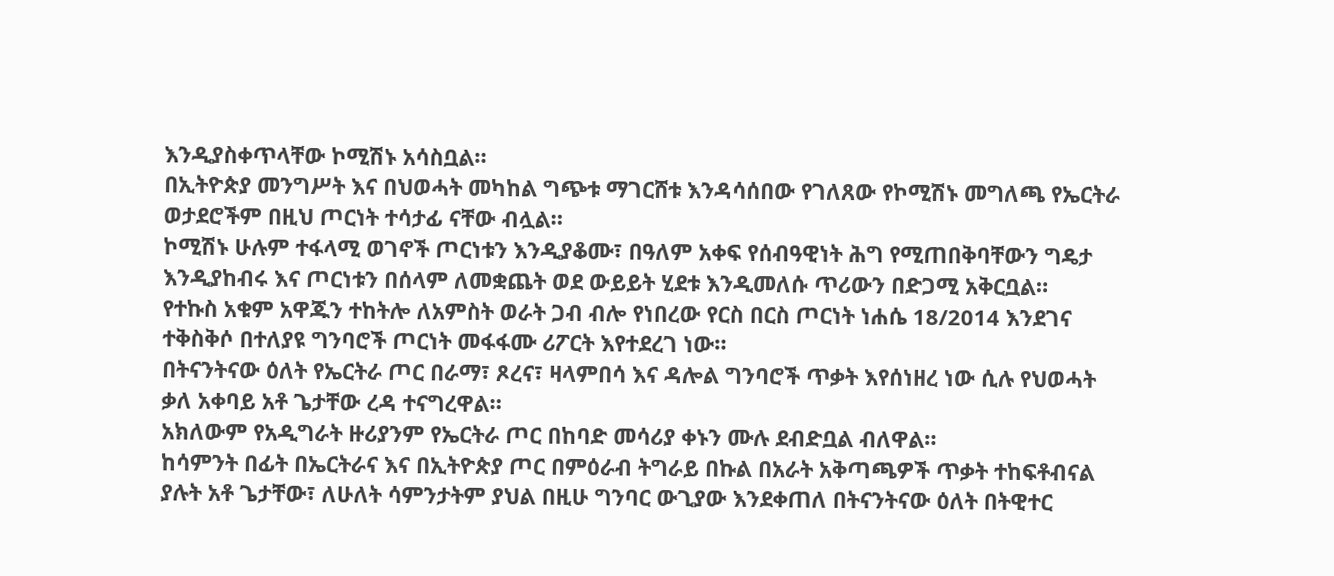እንዲያስቀጥላቸው ኮሚሽኑ አሳስቧል።
በኢትዮጵያ መንግሥት እና በህወሓት መካከል ግጭቱ ማገርሸቱ እንዳሳሰበው የገለጸው የኮሚሽኑ መግለጫ የኤርትራ ወታደሮችም በዚህ ጦርነት ተሳታፊ ናቸው ብሏል።
ኮሚሽኑ ሁሉም ተፋላሚ ወገኖች ጦርነቱን እንዲያቆሙ፣ በዓለም አቀፍ የሰብዓዊነት ሕግ የሚጠበቅባቸውን ግዴታ እንዲያከብሩ እና ጦርነቱን በሰላም ለመቋጨት ወደ ውይይት ሂደቱ እንዲመለሱ ጥሪውን በድጋሚ አቅርቧል።
የተኩስ አቁም አዋጁን ተከትሎ ለአምስት ወራት ጋብ ብሎ የነበረው የርስ በርስ ጦርነት ነሐሴ 18/2014 እንደገና ተቅስቅሶ በተለያዩ ግንባሮች ጦርነት መፋፋሙ ሪፖርት እየተደረገ ነው።
በትናንትናው ዕለት የኤርትራ ጦር በራማ፣ ጾረና፣ ዛላምበሳ እና ዳሎል ግንባሮች ጥቃት እየሰነዘረ ነው ሲሉ የህወሓት ቃለ አቀባይ አቶ ጌታቸው ረዳ ተናግረዋል።
አክለውም የአዲግራት ዙሪያንም የኤርትራ ጦር በከባድ መሳሪያ ቀኑን ሙሉ ደብድቧል ብለዋል።
ከሳምንት በፊት በኤርትራና እና በኢትዮጵያ ጦር በምዕራብ ትግራይ በኩል በአራት አቅጣጫዎች ጥቃት ተከፍቶብናል ያሉት አቶ ጌታቸው፣ ለሁለት ሳምንታትም ያህል በዚሁ ግንባር ውጊያው እንደቀጠለ በትናንትናው ዕለት በትዊተር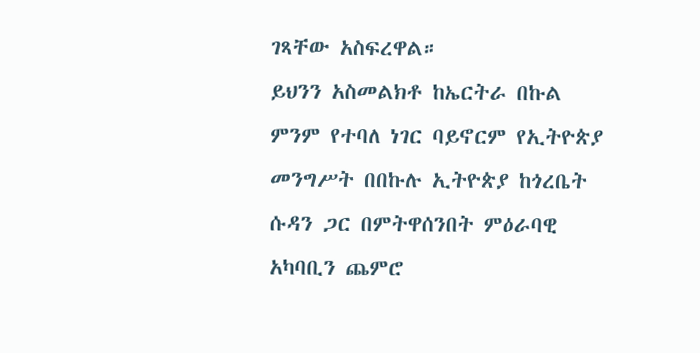ገጻቸው አስፍረዋል።
ይህንን አስመልክቶ ከኤርትራ በኩል ምንም የተባለ ነገር ባይኖርም የኢትዮጵያ መንግሥት በበኩሉ ኢትዮጵያ ከጎረቤት ሱዳን ጋር በምትዋሰንበት ምዕራባዊ አካባቢን ጨምሮ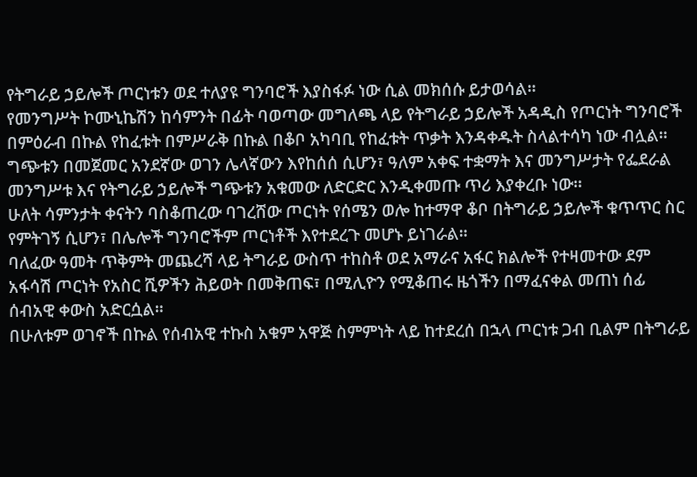የትግራይ ኃይሎች ጦርነቱን ወደ ተለያዩ ግንባሮች እያስፋፉ ነው ሲል መክሰሱ ይታወሳል።
የመንግሥት ኮሙኒኬሽን ከሳምንት በፊት ባወጣው መግለጫ ላይ የትግራይ ኃይሎች አዳዲስ የጦርነት ግንባሮች በምዕራብ በኩል የከፈቱት በምሥራቅ በኩል በቆቦ አካባቢ የከፈቱት ጥቃት እንዳቀዱት ስላልተሳካ ነው ብሏል።
ግጭቱን በመጀመር አንደኛው ወገን ሌላኛውን እየከሰሰ ሲሆን፣ ዓለም አቀፍ ተቋማት እና መንግሥታት የፌደራል መንግሥቱ እና የትግራይ ኃይሎች ግጭቱን አቁመው ለድርድር እንዲቀመጡ ጥሪ እያቀረቡ ነው።
ሁለት ሳምንታት ቀናትን ባስቆጠረው ባገረሸው ጦርነት የሰሜን ወሎ ከተማዋ ቆቦ በትግራይ ኃይሎች ቁጥጥር ስር የምትገኝ ሲሆን፣ በሌሎች ግንባሮችም ጦርነቶች እየተደረጉ መሆኑ ይነገራል።
ባለፈው ዓመት ጥቅምት መጨረሻ ላይ ትግራይ ውስጥ ተከስቶ ወደ አማራና አፋር ክልሎች የተዛመተው ደም አፋሳሽ ጦርነት የአስር ሺዎችን ሕይወት በመቅጠፍ፣ በሚሊዮን የሚቆጠሩ ዜጎችን በማፈናቀል መጠነ ሰፊ ሰብአዊ ቀውስ አድርሷል።
በሁለቱም ወገኖች በኩል የሰብአዊ ተኩስ አቁም አዋጅ ስምምነት ላይ ከተደረሰ በኋላ ጦርነቱ ጋብ ቢልም በትግራይ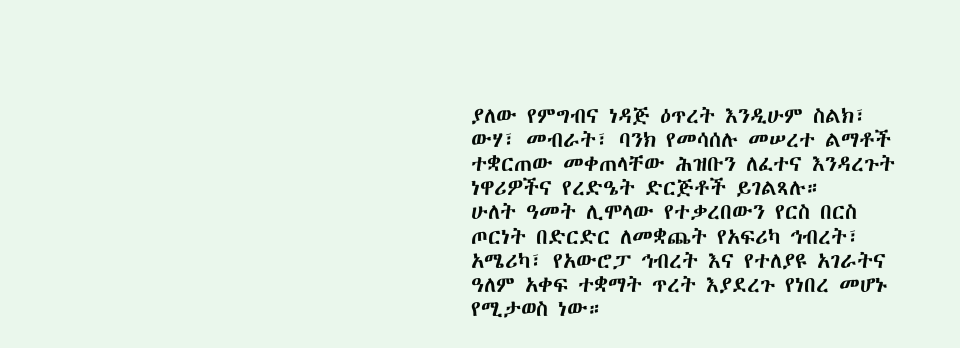ያለው የምግብና ነዳጅ ዕጥረት እንዲሁም ስልክ፣ ውሃ፣ መብራት፣ ባንክ የመሳሰሉ መሠረተ ልማቶች ተቋርጠው መቀጠላቸው ሕዝቡን ለፈተና እንዳረጉት ነዋሪዎችና የረድዔት ድርጅቶች ይገልጻሉ።
ሁለት ዓመት ሊሞላው የተቃረበውን የርስ በርስ ጦርነት በድርድር ለመቋጨት የአፍሪካ ኅብረት፣ አሜሪካ፣ የአውሮፓ ኅብረት እና የተለያዩ አገራትና ዓለም አቀፍ ተቋማት ጥረት እያደረጉ የነበረ መሆኑ የሚታወስ ነው።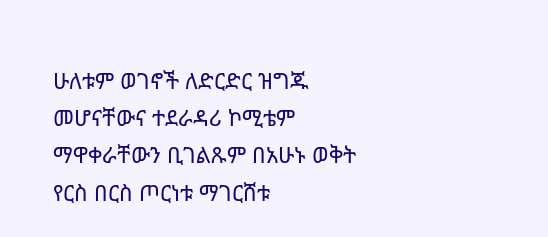ሁለቱም ወገኖች ለድርድር ዝግጁ መሆናቸውና ተደራዳሪ ኮሚቴም ማዋቀራቸውን ቢገልጹም በአሁኑ ወቅት የርስ በርስ ጦርነቱ ማገርሸቱ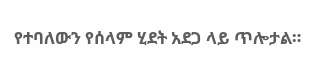የተባለውን የሰላም ሂደት አደጋ ላይ ጥሎታል።